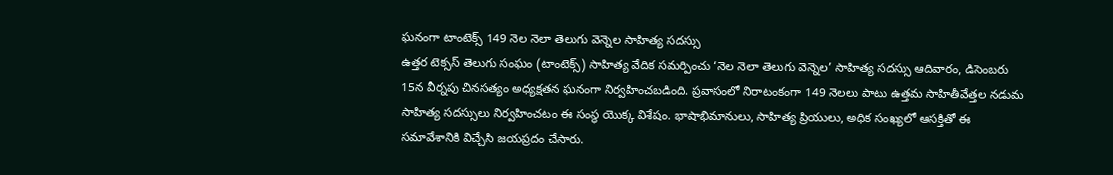ఘనంగా టాంటెక్స్ 149 నెల నెలా తెలుగు వెన్నెల సాహిత్య సదస్సు
ఉత్తర టెక్సస్ తెలుగు సంఘం (టాంటెక్స్) సాహిత్య వేదిక సమర్పించు ‘నెల నెలా తెలుగు వెన్నెల’ సాహిత్య సదస్సు ఆదివారం, డిసెంబరు 15న వీర్నపు చినసత్యం అధ్యక్షతన ఘనంగా నిర్వహించబడింది. ప్రవాసంలో నిరాటంకంగా 149 నెలలు పాటు ఉత్తమ సాహితీవేత్తల నడుమ సాహిత్య సదస్సులు నిర్వహించటం ఈ సంస్థ యొక్క విశేషం. భాషాభిమానులు, సాహిత్య ప్రియులు, అధిక సంఖ్యలో ఆసక్తితో ఈ సమావేశానికి విచ్చేసి జయప్రదం చేసారు.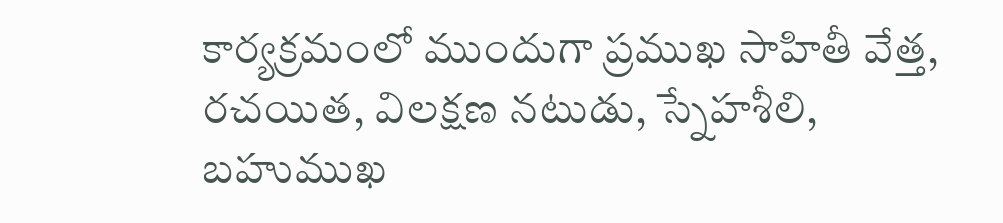కార్యక్రమంలో ముందుగా ప్రముఖ సాహితీ వేత్త, రచయిత, విలక్షణ నటుడు, స్నేహశీలి, బహుముఖ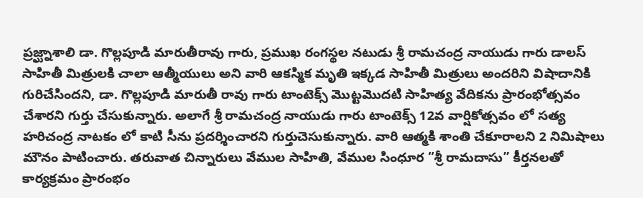ప్రజ్ఘ్నాశాలి డా. గొల్లపూడి మారుతీరావు గారు, ప్రముఖ రంగస్థల నటుడు శ్రీ రామచంద్ర నాయుడు గారు డాలస్ సాహితీ మిత్రులకి చాలా ఆత్మీయులు అని వారి ఆకస్మిక మృతి ఇక్కడ సాహితీ మిత్రులు అందరిని విషాదానికి గురిచేసిందని, డా. గొల్లపూడి మారుతీ రావు గారు టాంటెక్స్ మొట్టమొదటి సాహిత్య వేదికను ప్రారంభోత్సవం చేశారని గుర్తు చేసుకున్నారు. అలాగే శ్రీ రామచంద్ర నాయుడు గారు టాంటెక్స్ 12వ వార్షికోత్సవం లో సత్య హరిచంద్ర నాటకం లో కాటి సీను ప్రదర్శించారని గుర్తుచెసుకున్నారు. వారి ఆత్మకి శాంతి చేకూరాలని 2 నిమిషాలు మౌనం పాటించారు. తరువాత చిన్నారులు వేముల సాహితి, వేముల సింధూర ”శ్రీ రామదాసు” కీర్తనలతో కార్యక్రమం ప్రారంభం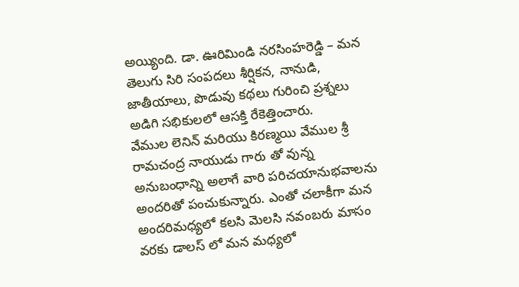అయ్యింది. డా. ఊరిమిండి నరసింహరెడ్డి – మన తెలుగు సిరి సంపదలు శీర్షికన, నానుడి, జాతీయాలు, పొడువు కథలు గురించి ప్రశ్నలు అడిగి సభికులలో ఆసక్తి రేకెత్తించారు.
వేముల లెనిన్ మరియు కిరణ్మయి వేముల శ్రీ రామచంద్ర నాయుడు గారు తో వున్న అనుబంధాన్ని అలాగే వారి పరిచయానుభవాలను అందరితో పంచుకున్నారు. ఎంతో చలాకీగా మన అందరిమధ్యలో కలసి మెలసి నవంబరు మాసం వరకు డాలస్ లో మన మధ్యలో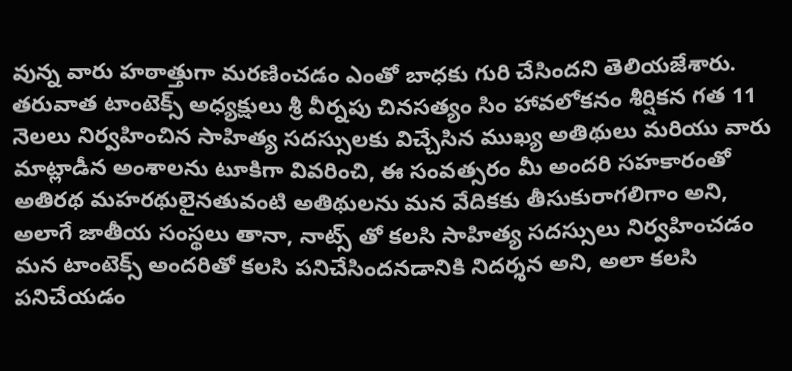వున్న వారు హఠాత్తుగా మరణించడం ఎంతో బాధకు గురి చేసిందని తెలియజేశారు. తరువాత టాంటెక్స్ అధ్యక్షులు శ్రీ వీర్నపు చినసత్యం సిం హావలోకనం శీర్షికన గత 11 నెలలు నిర్వహించిన సాహిత్య సదస్సులకు విచ్చేసిన ముఖ్య అతిథులు మరియు వారు మాట్లాడీన అంశాలను టూకిగా వివరించి, ఈ సంవత్సరం మీ అందరి సహకారంతో అతిరథ మహరథులైనతువంటి అతిథులను మన వేదికకు తీసుకురాగలిగాం అని, అలాగే జాతీయ సంస్థలు తానా, నాట్స్ తో కలసి సాహిత్య సదస్సులు నిర్వహించడం మన టాంటెక్స్ అందరితో కలసి పనిచేసిందనడానికి నిదర్శన అని, అలా కలసి పనిచేయడం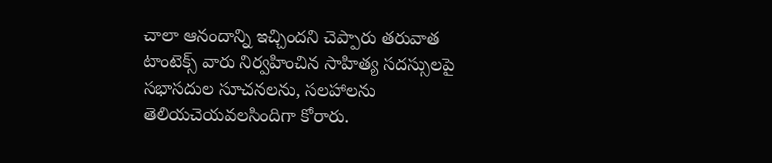చాలా ఆనందాన్ని ఇచ్చిందని చెప్పారు తరువాత టాంటెక్స్ వారు నిర్వహించిన సాహిత్య సదస్సులపై సభాసదుల సూచనలను, సలహాలను తెలియచెయవలసిందిగా కోరారు.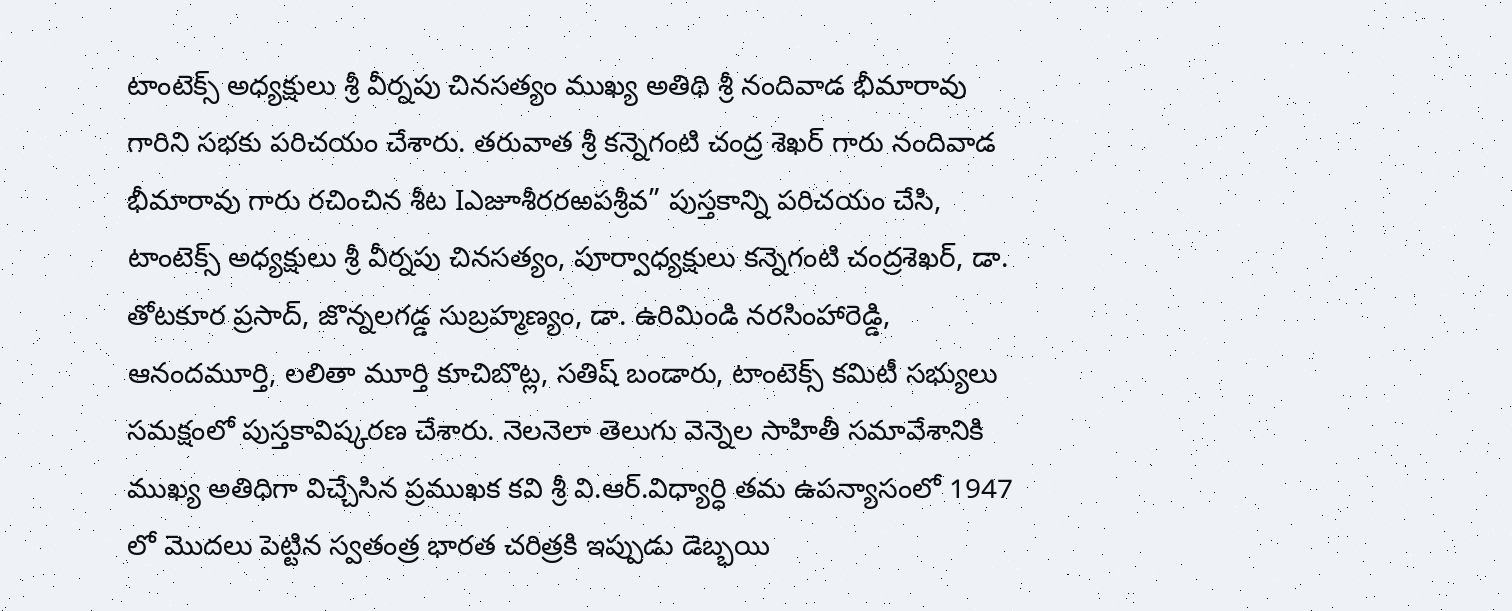టాంటెక్స్ అధ్యక్షులు శ్రీ వీర్నపు చినసత్యం ముఖ్య అతిథి శ్రీ నందివాడ భీమారావు గారిని సభకు పరిచయం చేశారు. తరువాత శ్రీ కన్నెగంటి చంద్ర శెఖర్ గారు నందివాడ భీమారావు గారు రచించిన శీట Iఎజూశీరరఱపశ్రీవ” పుస్తకాన్ని పరిచయం చేసి, టాంటెక్స్ అధ్యక్షులు శ్రీ వీర్నపు చినసత్యం, పూర్వాధ్యక్షులు కన్నెగంటి చంద్రశెఖర్, డా. తోటకూర ప్రసాద్, జొన్నలగడ్డ సుబ్రహ్మణ్యం, డా. ఉరిమిండి నరసింహారెడ్డి, ఆనందమూర్తి, లలితా మూర్తి కూచిబొట్ల, సతిష్ బండారు, టాంటెక్స్ కమిటీ సభ్యులు సమక్షంలో పుస్తకావిష్కరణ చేశారు. నెలనెలా తెలుగు వెన్నెల సాహితీ సమావేశానికి ముఖ్య అతిధిగా విచ్చేసిన ప్రముఖక కవి శ్రీ వి.ఆర్.విధ్యార్ధి తమ ఉపన్యాసంలో 1947 లో మొదలు పెట్టిన స్వతంత్ర భారత చరిత్రకి ఇప్పుడు డెబ్భయి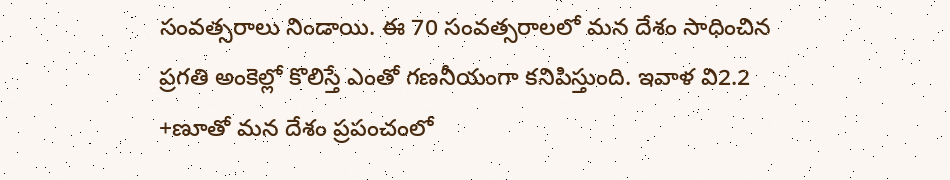సంవత్సరాలు నిండాయి. ఈ 70 సంవత్సరాలలో మన దేశం సాధించిన ప్రగతి అంకెల్లో కొలిస్తే ఎంతో గణనీయంగా కనిపిస్తుంది. ఇవాళ వి2.2 +ణూతో మన దేశం ప్రపంచంలో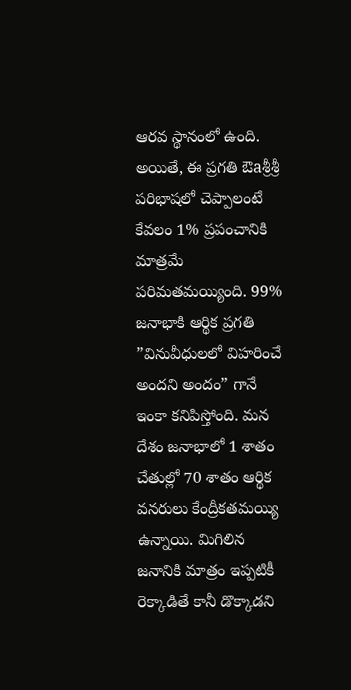ఆరవ స్థానంలో ఉంది. అయితే, ఈ ప్రగతి ఔaశ్రీశ్రీ పరిభాషలో చెప్పాలంటే కేవలం 1% ప్రపంచానికి మాత్రమే పరిమతమయ్యింది. 99% జనాభాకి ఆర్థిక ప్రగతి ”వినువీధులలో విహరించే అందని అందం” గానే ఇంకా కనిపిస్తోంది. మన దేశం జనాభాలో 1 శాతం చేతుల్లో 70 శాతం ఆర్థిక వనరులు కేంద్రీకతమయ్యి ఉన్నాయి. మిగిలిన జనానికి మాత్రం ఇప్పటికీ రెక్కాడితే కానీ డొక్కాడని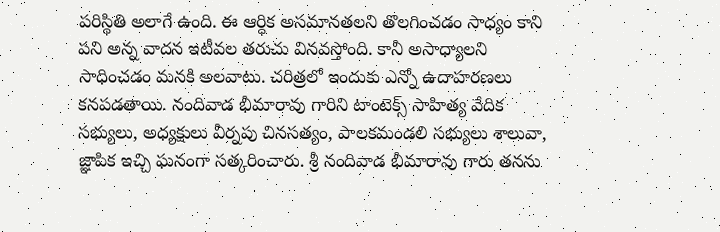పరిస్థితి అలాగే ఉంది. ఈ ఆర్ధిక అసమానతలని తొలగించడం సాధ్యం కాని పని అన్న వాదన ఇటీవల తరుచు వినవస్తోంది. కానీ అసాధ్యాలని సాధించడం మనకి అలవాటు. చరిత్రలో ఇందుకు ఎన్నో ఉదాహరణలు కనపడతాయి. నందివాడ భీమారావు గారిని టాంటెక్స్ సాహిత్య వేదిక సభ్యులు, అధ్యక్షులు వీర్నపు చినసత్యం, పాలకమండలి సభ్యులు శాలువా, జ్ఞాపిక ఇచ్చి ఘనంగా సత్కరించారు. శ్రీ నందివాడ భీమారావు గారు తనను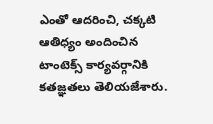ఎంతో ఆదరించి, చక్కటి ఆతిధ్యం అందించిన టాంటెక్స్ కార్యవర్గానికి కతజ్ఞతలు తెలియజేశారు.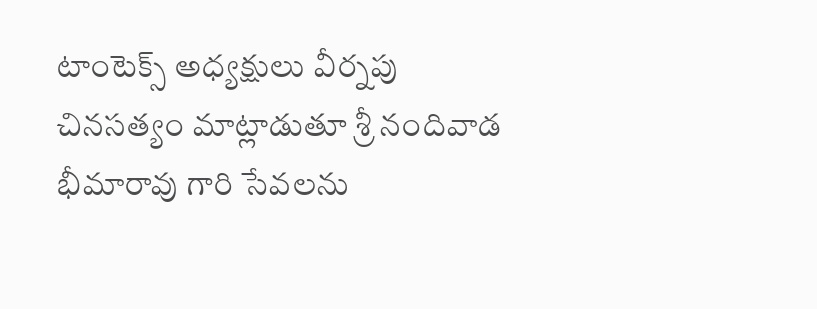టాంటెక్స్ అధ్యక్షులు వీర్నపు చినసత్యం మాట్లాడుతూ శ్రీ నందివాడ భీమారావు గారి సేవలను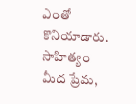ఎంతో కొనియాడారు. సాహిత్యం మీద ప్రేమ,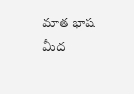మాత భాష మీద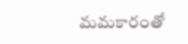మమకారంతో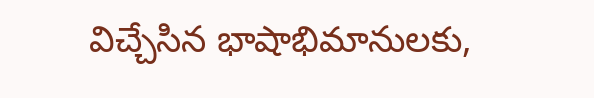విచ్చేసిన భాషాభిమానులకు,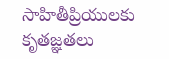సాహితీప్రియులకు కృతజ్ఞతలు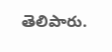తెలిపారు.